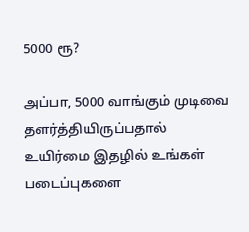5000 ரூ?

அப்பா, 5000 வாங்கும் முடிவை தளர்த்தியிருப்பதால் உயிர்மை இதழில் உங்கள் படைப்புகளை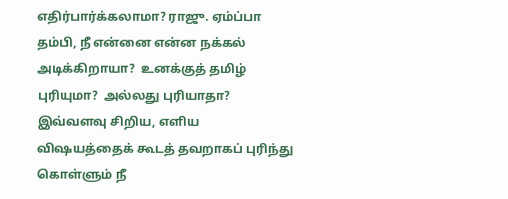எதிர்பார்க்கலாமா? ராஜு. ஏம்ப்பா தம்பி, நீ என்னை என்ன நக்கல் அடிக்கிறாயா?  உனக்குத் தமிழ் புரியுமா?  அல்லது புரியாதா?  இவ்வளவு சிறிய, எளிய விஷயத்தைக் கூடத் தவறாகப் புரிந்து கொள்ளும் நீ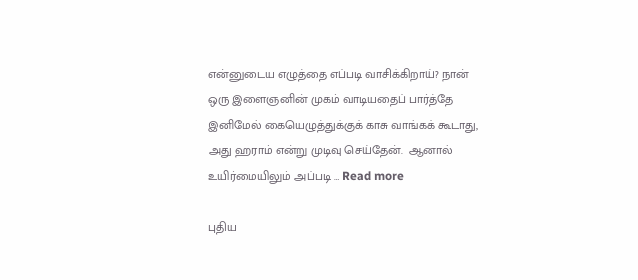என்னுடைய எழுத்தை எப்படி வாசிக்கிறாய்? நான் ஒரு இளைஞனின் முகம் வாடியதைப் பார்த்தே இனிமேல் கையெழுத்துக்குக் காசு வாங்கக் கூடாது, அது ஹராம் என்று முடிவு செய்தேன்.  ஆனால் உயிர்மையிலும் அப்படி … Read more

புதிய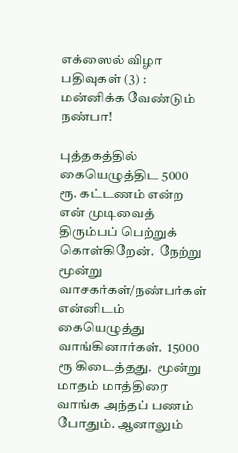எக்ஸைல் விழா பதிவுகள் (3) : மன்னிக்க வேண்டும் நண்பா!

புத்தகத்தில் கையெழுத்திட 5000 ரூ. கட்டணம் என்ற என் முடிவைத் திரும்பப் பெற்றுக் கொள்கிறேன்.  நேற்று மூன்று வாசகர்கள்/நண்பர்கள் என்னிடம் கையெழுத்து வாங்கினார்கள்.  15000 ரூ கிடைத்தது.  மூன்று மாதம் மாத்திரை வாங்க அந்தப் பணம் போதும். ஆனாலும்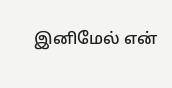இனிமேல் என்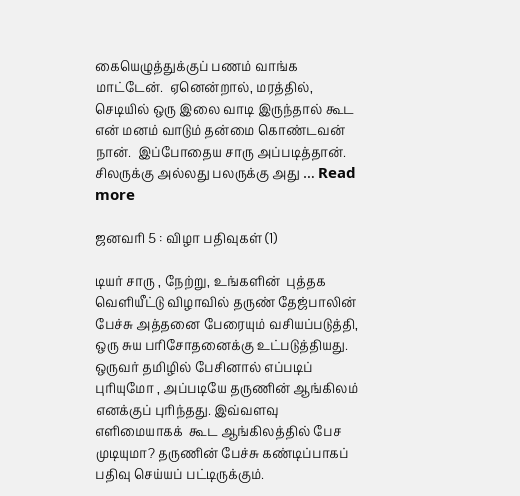கையெழுத்துக்குப் பணம் வாங்க மாட்டேன்.  ஏனென்றால், மரத்தில், செடியில் ஒரு இலை வாடி இருந்தால் கூட என் மனம் வாடும் தன்மை கொண்டவன் நான்.  இப்போதைய சாரு அப்படித்தான்.  சிலருக்கு அல்லது பலருக்கு அது … Read more

ஜனவரி 5 : விழா பதிவுகள் (1)

டியர் சாரு , நேற்று, உங்களின்  புத்தக வெளியீட்டு விழாவில் தருண் தேஜ்பாலின்  பேச்சு அத்தனை பேரையும் வசியப்படுத்தி, ஒரு சுய பரிசோதனைக்கு உட்படுத்தியது.  ஒருவர் தமிழில் பேசினால் எப்படிப் புரியுமோ , அப்படியே தருணின் ஆங்கிலம் எனக்குப் புரிந்தது. இவ்வளவு எளிமையாகக்  கூட ஆங்கிலத்தில் பேச முடியுமா? தருணின் பேச்சு கண்டிப்பாகப்  பதிவு செய்யப் பட்டிருக்கும்.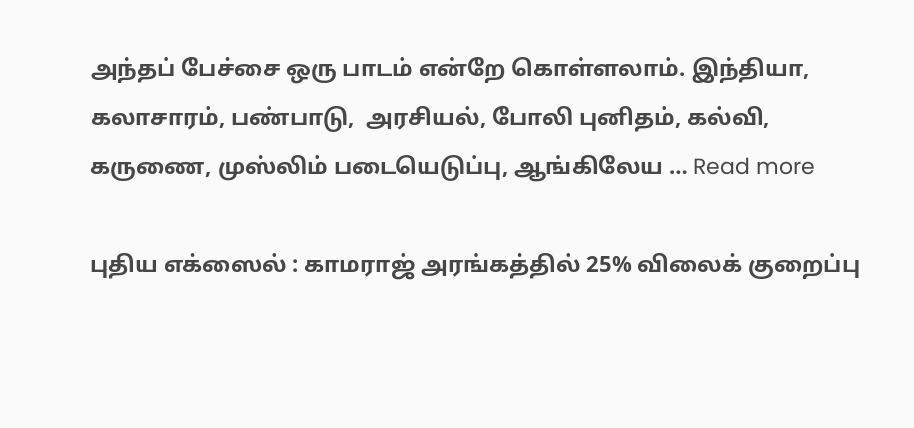அந்தப் பேச்சை ஒரு பாடம் என்றே கொள்ளலாம். இந்தியா, கலாசாரம், பண்பாடு,  அரசியல், போலி புனிதம், கல்வி, கருணை, முஸ்லிம் படையெடுப்பு, ஆங்கிலேய … Read more

புதிய எக்ஸைல் : காமராஜ் அரங்கத்தில் 25% விலைக் குறைப்பு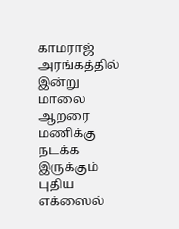காமராஜ் அரங்கத்தில் இன்று மாலை ஆறரை மணிக்கு நடக்க இருக்கும் புதிய எக்ஸைல்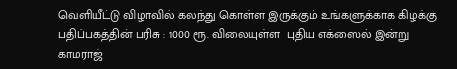வெளியீட்டு விழாவில் கலந்து கொள்ள இருக்கும் உங்களுக்காக கிழக்கு பதிப்பகத்தின் பரிசு : 1000 ரூ. விலையுள்ள  புதிய எக்ஸைல் இன்று காமராஜ்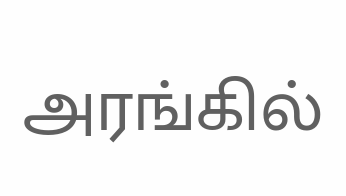அரங்கில்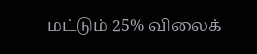மட்டும் 25% விலைக்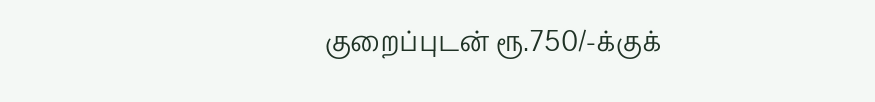குறைப்புடன் ரூ.750/-க்குக்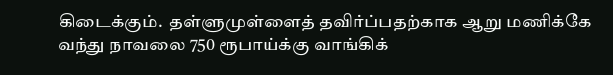கிடைக்கும்.  தள்ளுமுள்ளைத் தவிர்ப்பதற்காக ஆறு மணிக்கே வந்து நாவலை 750 ரூபாய்க்கு வாங்கிக்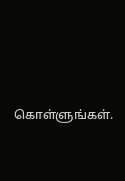கொள்ளுங்கள்.